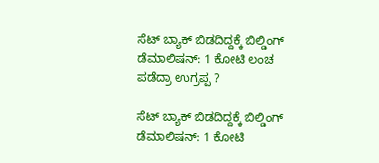ಸೆಟ್‌ ಬ್ಯಾಕ್‌ ಬಿಡದಿದ್ದಕ್ಕೆ ಬಿಲ್ಡಿಂಗ್‌ ಡೆಮಾಲಿಷನ್‌: 1 ಕೋಟಿ ಲಂಚ ಪಡೆದ್ರಾ ಉಗ್ರಪ್ಪ ?

ಸೆಟ್‌ ಬ್ಯಾಕ್‌ ಬಿಡದಿದ್ದಕ್ಕೆ ಬಿಲ್ಡಿಂಗ್‌ ಡೆಮಾಲಿಷನ್‌: 1 ಕೋಟಿ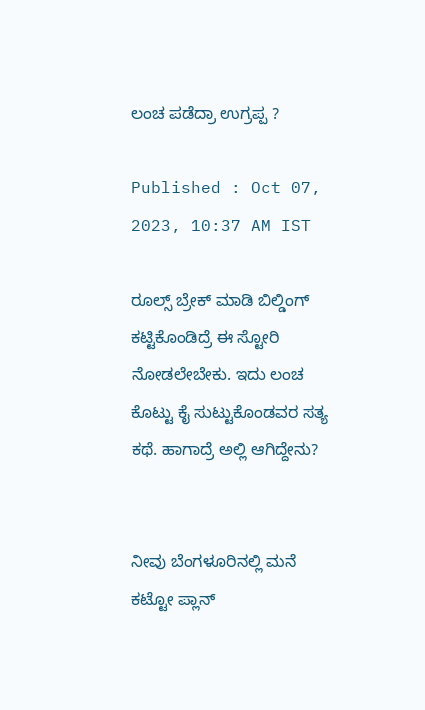ಲಂಚ ಪಡೆದ್ರಾ ಉಗ್ರಪ್ಪ ?

Published : Oct 07, 2023, 10:37 AM IST

ರೂಲ್ಸ್ ಬ್ರೇಕ್ ಮಾಡಿ ಬಿಲ್ಡಿಂಗ್ ಕಟ್ಟಿಕೊಂಡಿದ್ರೆ ಈ ಸ್ಟೋರಿ ನೋಡಲೇಬೇಕು. ಇದು ಲಂಚ ಕೊಟ್ಟು ಕೈ ಸುಟ್ಟುಕೊಂಡವರ ಸತ್ಯ ಕಥೆ. ಹಾಗಾದ್ರೆ ಅಲ್ಲಿ ಆಗಿದ್ದೇನು?


ನೀವು ಬೆಂಗಳೂರಿನಲ್ಲಿ ಮನೆ ಕಟ್ಟೋ ಪ್ಲಾನ್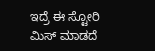ಇದ್ರೆ ಈ ಸ್ಟೋರಿ ಮಿಸ್ ಮಾಡದೆ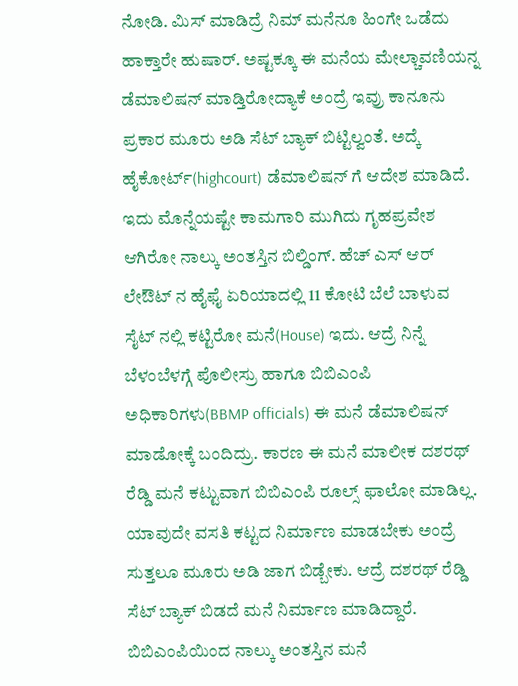ನೋಡಿ. ಮಿಸ್ ಮಾಡಿದ್ರೆ ನಿಮ್ ಮನೆನೂ ಹಿಂಗೇ ಒಡೆದು ಹಾಕ್ತಾರೇ ಹುಷಾರ್. ಅಷ್ಟಕ್ಕೂ ಈ ಮನೆಯ ಮೇಲ್ಚಾವಣಿಯನ್ನ ಡೆಮಾಲಿಷನ್ ಮಾಡ್ತಿರೋದ್ಯಾಕೆ ಅಂದ್ರೆ ಇವ್ರು ಕಾನೂನು ಪ್ರಕಾರ ಮೂರು ಅಡಿ ಸೆಟ್ ಬ್ಯಾಕ್ ಬಿಟ್ಟಿಲ್ವಂತೆ. ಅದ್ಕೆ ಹೈಕೋರ್ಟ್(highcourt) ಡೆಮಾಲಿಷನ್ ಗೆ ಆದೇಶ ಮಾಡಿದೆ. ಇದು ಮೊನ್ನೆಯಷ್ಟೇ ಕಾಮಗಾರಿ ಮುಗಿದು ಗೃಹಪ್ರವೇಶ ಆಗಿರೋ ನಾಲ್ಕು ಅಂತಸ್ತಿನ ಬಿಲ್ಡಿಂಗ್. ಹೆಚ್ ಎಸ್ ಆರ್ ಲೇಔಟ್ ನ ಹೈಫೈ ಏರಿಯಾದಲ್ಲಿ 11 ಕೋಟಿ ಬೆಲೆ ಬಾಳುವ ಸೈಟ್ ನಲ್ಲಿ ಕಟ್ಟಿರೋ ಮನೆ(House) ಇದು. ಆದ್ರೆ ನಿನ್ನೆ ಬೆಳಂಬೆಳಗ್ಗೆ ಪೊಲೀಸ್ರು ಹಾಗೂ ಬಿಬಿಎಂಪಿ ಅಧಿಕಾರಿಗಳು(BBMP officials) ಈ ಮನೆ ಡೆಮಾಲಿಷನ್ ಮಾಡೋಕ್ಕೆ ಬಂದಿದ್ರು. ಕಾರಣ ಈ ಮನೆ ಮಾಲೀಕ ದಶರಥ್ ರೆಡ್ಡಿ ಮನೆ ಕಟ್ಟುವಾಗ ಬಿಬಿಎಂಪಿ ರೂಲ್ಸ್ ಫಾಲೋ‌ ಮಾಡಿಲ್ಲ. ಯಾವುದೇ ವಸತಿ ಕಟ್ಟದ ನಿರ್ಮಾಣ ಮಾಡಬೇಕು ಅಂದ್ರೆ ಸುತ್ತಲೂ ಮೂರು ಅಡಿ ಜಾಗ ಬಿಡ್ಬೇಕು. ಆದ್ರೆ ದಶರಥ್ ರೆಡ್ಡಿ ಸೆಟ್ ಬ್ಯಾಕ್ ಬಿಡದೆ ಮನೆ ನಿರ್ಮಾಣ ಮಾಡಿದ್ದಾರೆ. ಬಿಬಿಎಂಪಿಯಿಂದ ನಾಲ್ಕು ಅಂತಸ್ತಿನ ಮನೆ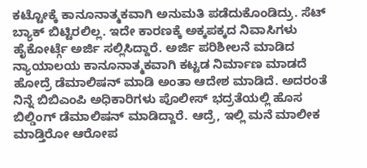ಕಟ್ಟೋಕ್ಕೆ ಕಾನೂನಾತ್ಮಕವಾಗಿ ಅನುಮತಿ ಪಡೆದುಕೊಂಡಿದ್ರು. ಸೆಟ್ ಬ್ಯಾಕ್ ಬಿಟ್ಟಿರಲಿಲ್ಲ. ಇದೇ ಕಾರಣಕ್ಕೆ ಅಕ್ಕಪಕ್ಕದ ನಿವಾಸಿಗಳು ಹೈಕೋರ್ಟ್ಗೆ ಅರ್ಜಿ ಸಲ್ಲಿಸಿದ್ದಾರೆ. ಅರ್ಜಿ ಪರಿಶೀಲನೆ ಮಾಡಿದ ನ್ಯಾಯಾಲಯ ಕಾನೂನಾತ್ಮಕವಾಗಿ ಕಟ್ಟಡ ನಿರ್ಮಾಣ ಮಾಡದೆ ಹೋದ್ರೆ ಡೆಮಾಲಿಷನ್ ಮಾಡಿ ಅಂತಾ ಆದೇಶ ಮಾಡಿದೆ. ಅದರಂತೆ ನಿನ್ನೆ ಬಿಬಿಎಂಪಿ ಅಧಿಕಾರಿಗಳು ಪೊಲೀಸ್ ಭದ್ರತೆಯಲ್ಲಿ ಹೊಸ ಬಿಲ್ಡಿಂಗ್ ಡೆಮಾಲಿಷನ್ ಮಾಡಿದ್ದಾರೆ. ಆದ್ರೆ, ಇಲ್ಲಿ ಮನೆ ಮಾಲೀಕ ಮಾಡ್ತಿರೋ ಆರೋಪ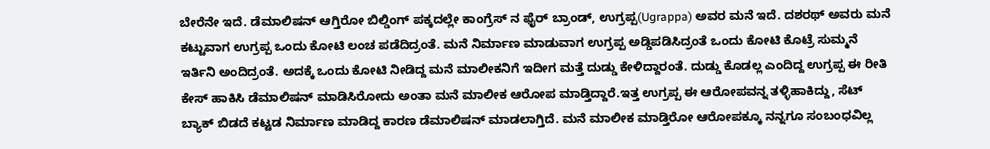ಬೇರೆನೇ ಇದೆ. ಡೆಮಾಲಿಷನ್ ಆಗ್ತಿರೋ ಬಿಲ್ಡಿಂಗ್ ಪಕ್ಕದಲ್ಲೇ ಕಾಂಗ್ರೆಸ್ ನ ಫೈರ್ ಬ್ರಾಂಡ್, ಉಗ್ರಪ್ಪ(Ugrappa) ಅವರ ಮನೆ ಇದೆ‌‌. ದಶರಥ್ ಅವರು ಮನೆ ಕಟ್ಟುವಾಗ ಉಗ್ರಪ್ಪ ಒಂದು ಕೋಟಿ ಲಂಚ ಪಡೆದಿದ್ರಂತೆ. ಮನೆ ನಿರ್ಮಾಣ ಮಾಡುವಾಗ ಉಗ್ರಪ್ಪ ಅಡ್ಡಿಪಡಿಸಿದ್ರಂತೆ‌ ಒಂದು ಕೋಟಿ ಕೊಟ್ರೆ ಸುಮ್ಮನೆ ಇರ್ತಿನಿ ಅಂದಿದ್ರಂತೆ. ಅದಕ್ಕೆ ಒಂದು ಕೋಟಿ ನೀಡಿದ್ದ ಮನೆ ಮಾಲೀಕನಿಗೆ ಇದೀಗ ಮತ್ತೆ ದುಡ್ಡು ಕೇಳಿದ್ದಾರಂತೆ. ದುಡ್ಡು ಕೊಡಲ್ಲ ಎಂದಿದ್ದ ಉಗ್ರಪ್ಪ ಈ ರೀತಿ ಕೇಸ್ ಹಾಕಿಸಿ ಡೆಮಾಲಿಷನ್ ಮಾಡಿಸಿರೋದು ಅಂತಾ ಮನೆ ಮಾಲೀಕ ಆರೋಪ ಮಾಡ್ತಿದ್ದಾರೆ.ಇತ್ತ ಉಗ್ರಪ್ಪ ಈ ಆರೋಪವನ್ನ ತಳ್ಳಿಹಾಕಿದ್ದು, ಸೆಟ್ ಬ್ಯಾಕ್ ಬಿಡದೆ ಕಟ್ಟಡ ನಿರ್ಮಾಣ ಮಾಡಿದ್ದ ಕಾರಣ ಡೆಮಾಲಿಷನ್ ಮಾಡಲಾಗ್ತಿದೆ. ಮನೆ ಮಾಲೀಕ ಮಾಡ್ತಿರೋ ಆರೋಪಕ್ಕೂ ನನ್ನಗೂ ಸಂಬಂಧವಿಲ್ಲ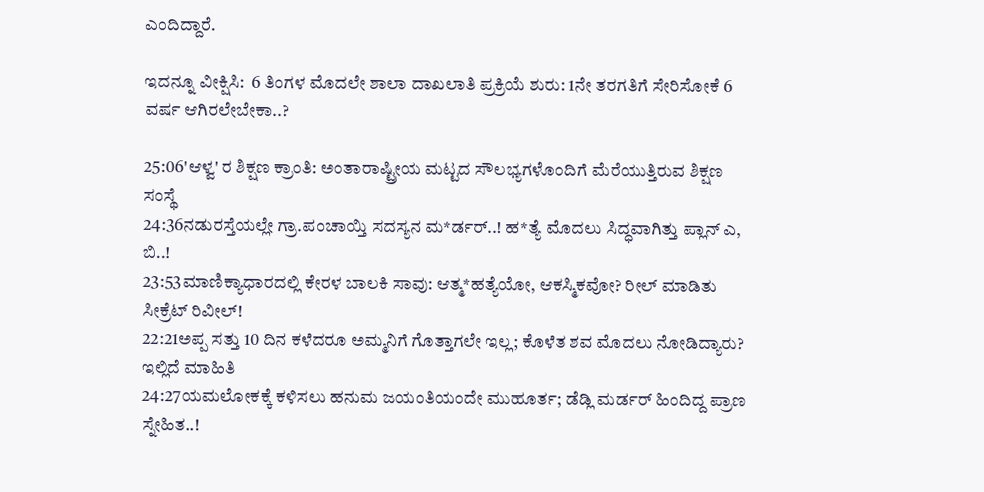ಎಂದಿದ್ದಾರೆ.

ಇದನ್ನೂ ವೀಕ್ಷಿಸಿ:  6 ತಿಂಗಳ ಮೊದಲೇ ಶಾಲಾ ದಾಖಲಾತಿ ಪ್ರಕ್ರಿಯೆ ಶುರು: 1ನೇ ತರಗತಿಗೆ ಸೇರಿಸೋಕೆ 6 ವರ್ಷ ಆಗಿರಲೇಬೇಕಾ..?

25:06'ಆಳ್ವ' ರ ಶಿಕ್ಷಣ ಕ್ರಾಂತಿ: ಅಂತಾರಾಷ್ಟ್ರೀಯ ಮಟ್ಟದ ಸೌಲಭ್ಯಗಳೊಂದಿಗೆ ಮೆರೆಯುತ್ತಿರುವ ಶಿಕ್ಷಣ ಸಂಸ್ಥೆ
24:36ನಡುರಸ್ತೆಯಲ್ಲೇ ಗ್ರಾ.ಪಂಚಾಯ್ತಿ ಸದಸ್ಯನ ಮ*ರ್ಡರ್..! ಹ*ತ್ಯೆ ಮೊದಲು ಸಿದ್ಧವಾಗಿತ್ತು ಪ್ಲಾನ್‌ ಎ, ಬಿ..!
23:53ಮಾಣಿಕ್ಯಾಧಾರದಲ್ಲಿ ಕೇರಳ ಬಾಲಕಿ ಸಾವು: ಆತ್ಮ*ಹತ್ಯೆಯೋ, ಆಕಸ್ಮಿಕವೋ? ರೀಲ್ ಮಾಡಿತು ಸೀಕ್ರೆಟ್ ರಿವೀಲ್!
22:21ಅಪ್ಪ ಸತ್ತು 10 ದಿನ ಕಳೆದರೂ ಅಮ್ಮನಿಗೆ ಗೊತ್ತಾಗಲೇ ಇಲ್ಲ; ಕೊಳೆತ ಶವ ಮೊದಲು ನೋಡಿದ್ಯಾರು? ಇಲ್ಲಿದೆ ಮಾಹಿತಿ
24:27ಯಮಲೋಕಕ್ಕೆ ಕಳಿಸಲು ಹನುಮ ಜಯಂತಿಯಂದೇ ಮುಹೂರ್ತ; ಡೆಡ್ಲಿ ಮರ್ಡರ್ ಹಿಂದಿದ್ದ ಪ್ರಾಣ ಸ್ನೇಹಿತ..!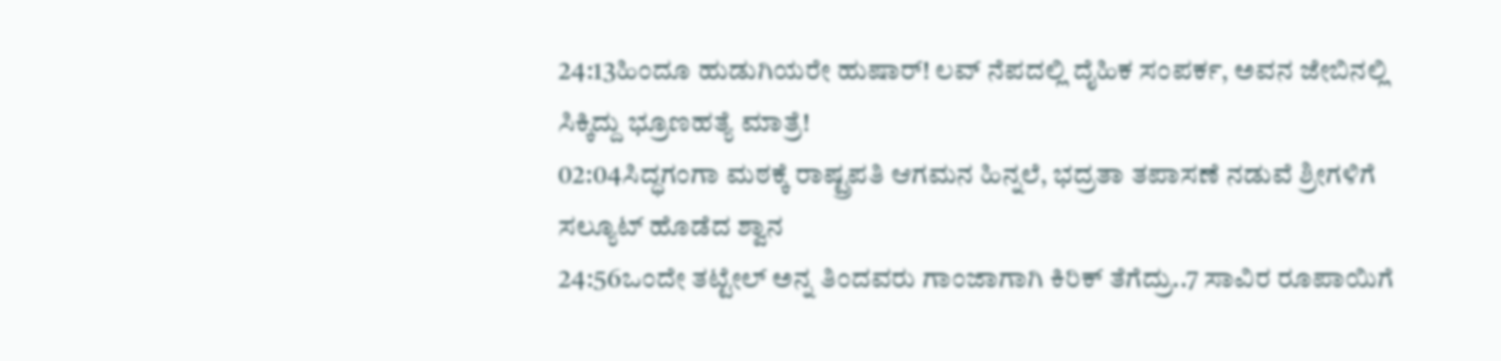24:13ಹಿಂದೂ ಹುಡುಗಿಯರೇ ಹುಷಾರ್! ಲವ್ ನೆಪದಲ್ಲಿ ದೈಹಿಕ ಸಂಪರ್ಕ, ಅವನ ಜೇಬಿನಲ್ಲಿ ಸಿಕ್ಕಿದ್ದು ಭ್ರೂಣಹತ್ಯೆ ಮಾತ್ರೆ!
02:04ಸಿದ್ಧಗಂಗಾ ಮಠಕ್ಕೆ ರಾಷ್ಟ್ರಪತಿ ಆಗಮನ ಹಿನ್ನಲೆ, ಭದ್ರತಾ ತಪಾಸಣೆ ನಡುವೆ ಶ್ರೀಗಳಿಗೆ ಸಲ್ಯೂಟ್ ಹೊಡೆದ ಶ್ವಾನ
24:56ಒಂದೇ ತಟ್ಟೇಲ್‌ ಅನ್ನ ತಿಂದವರು ಗಾಂಜಾಗಾಗಿ ಕಿರಿಕ್‌ ತೆಗೆದ್ರು..7 ಸಾವಿರ ರೂಪಾಯಿಗೆ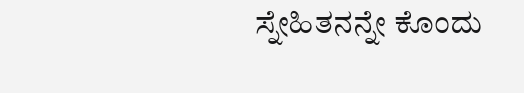ಸ್ನೇಹಿತನನ್ನೇ ಕೊಂದು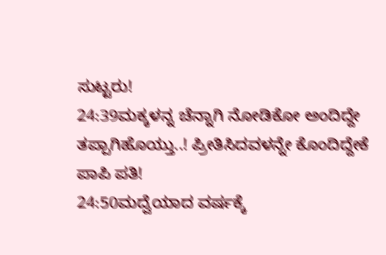ಸುಟ್ಟರು!
24:39ಮಕ್ಕಳನ್ನ ಚೆನ್ನಾಗಿ ನೋಡಿಕೋ ಅಂದಿದ್ದೇ ತಪ್ಪಾಗಿಹೊಯ್ತು..! ಪ್ರೀತಿಸಿದವಳನ್ನೇ ಕೊಂದಿದ್ದೇಕೆ ಪಾಪಿ ಪತಿ!
24:50ಮದ್ವೆಯಾದ ವರ್ಷಕ್ಕೆ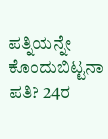ಪತ್ನಿಯನ್ನೇ ಕೊಂದುಬಿಟ್ಟನಾ ಪತಿ? 24ರ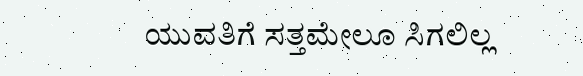ಯುವತಿಗೆ ಸತ್ತಮೇಲೂ ಸಿಗಲಿಲ್ಲ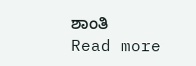ಶಾಂತಿ
Read more